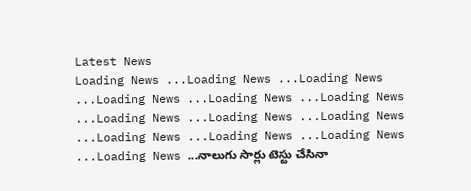Latest News
Loading News ...Loading News ...Loading News ...Loading News ...Loading News ...Loading News ...Loading News ...Loading News ...Loading News ...Loading News ...Loading News ...Loading News ...Loading News ...నాలుగు సార్లు టెస్టు చేసినా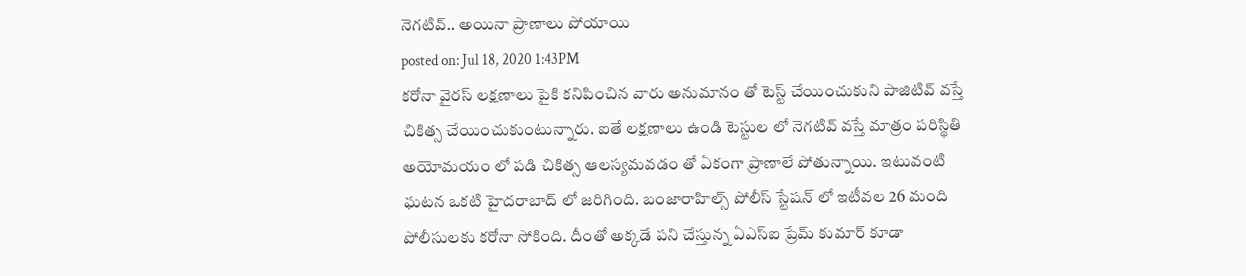నెగటివ్.. అయినా ప్రాణాలు పోయాయి
posted on: Jul 18, 2020 1:43PM
కరోనా వైరస్ లక్షణాలు పైకి కనిపించిన వారు అనుమానం తో టెస్ట్ చేయించుకుని పాజిటివ్ వస్తే చికిత్స చేయించుకుంటున్నారు. ఐతే లక్షణాలు ఉండి టెస్టుల లో నెగటివ్ వస్తే మాత్రం పరిస్థితి అయోమయం లో పడి చికిత్స ఆలస్యమవడం తో ఏకంగా ప్రాణాలే పోతున్నాయి. ఇటువంటి ఘటన ఒకటి హైదరాబాద్ లో జరిగింది. బంజారాహిల్స్ పోలీస్ స్టేషన్ లో ఇటీవల 26 మంది పోలీసులకు కరోనా సోకింది. దీంతో అక్కడే పని చేస్తున్న ఏఎస్ఐ ప్రేమ్ కుమార్ కూడా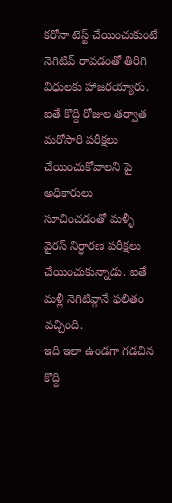కరోనా టెస్ట్ చేయించుకుంటే నెగిటివ్ రావడంతో తిరిగి విధులకు హాజరయ్యారు. ఐతే కొద్ది రోజుల తర్వాత మరోసారి పరీక్షలు చేయించుకోవాలని పై అధికారులు సూచించడంతో మళ్ళీ వైరస్ నిర్ధారణ పరీక్షలు చేయించుకున్నాడు. ఐతే మళ్లీ నెగిటివ్గానే ఫలితం వచ్చింది.
ఇది ఇలా ఉండగా గడచిన కొద్ది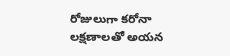రోజులుగా కరోనా లక్షణాలతో అయన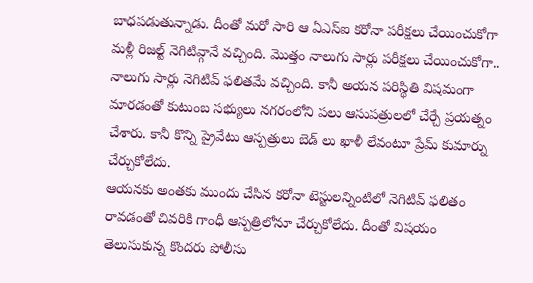బాధపడుతున్నాడు. దీంతో మరో సారి ఆ ఏఎస్ఐ కరోనా పరీక్షలు చేయించుకోగా మళ్లీ రిజల్ట్ నెగిటివ్గానే వచ్చింది. మొత్తం నాలుగు సార్లు పరీక్షలు చేయించుకోగా.. నాలుగు సార్లు నెగిటివ్ ఫలితమే వచ్చింది. కానీ అయన పరిస్థితి విషమంగా మారడంతో కుటుంబ సభ్యులు నగరంలోని పలు ఆసుపత్రులలో చేర్చే ప్రయత్నం చేశారు. కానీ కొన్ని ప్రైవేటు ఆస్పత్రులు బెడ్ లు ఖాళీ లేవంటూ ప్రేమ్ కుమార్ను చేర్చుకోలేదు.
ఆయనకు అంతకు ముందు చేసిన కరోనా టెస్టులన్నింటిలో నెగిటివ్ ఫలితం రావడంతో చివరికి గాంధీ ఆస్పత్రిలోనూ చేర్చుకోలేదు. దీంతో విషయం తెలుసుకున్న కొందరు పోలీసు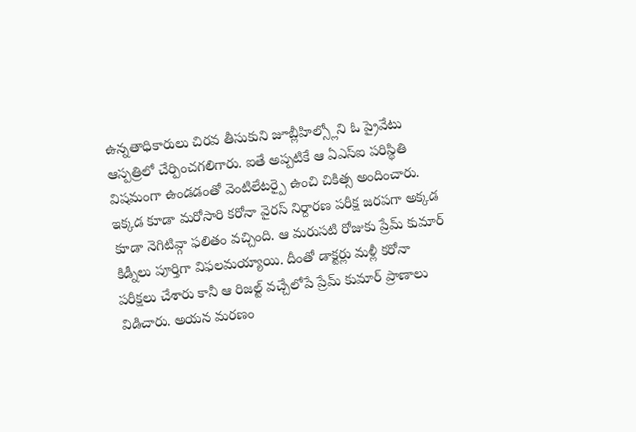ఉన్నతాధికారులు చిరవ తీసుకుని జూబ్లీహిల్స్లోని ఓ ప్రైవేటు ఆస్పత్రిలో చేర్పించగలిగారు. ఐతే అప్పటికే ఆ ఏఎస్ఐ పరిస్థితి విషమంగా ఉండడంతో వెంటిలేటర్పై ఉంచి చికిత్స అందించారు. ఇక్కడ కూడా మరోసారి కరోనా వైరస్ నిర్దారణ పరీక్ష జరపగా అక్కడ కూడా నెగిటివ్గా ఫలితం వచ్చింది. ఆ మరుసటి రోజుకు ప్రేమ్ కుమార్ కిడ్నీలు పూర్తిగా విఫలమయ్యాయి. దీంతో డాక్టర్లు మళ్లీ కరోనా పరీక్షలు చేశారు కానీ ఆ రిజల్ట్ వచ్చేలోపే ప్రేమ్ కుమార్ ప్రాణాలు విడిచారు. అయన మరణం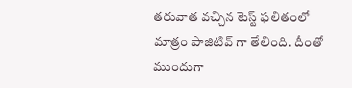తరువాత వచ్చిన టెస్ట్ ఫలితంలో మాత్రం పాజిటివ్ గా తేలింది. దీంతో ముందుగా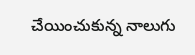చేయించుకున్న నాలుగు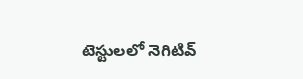టెస్టులలో నెగిటివ్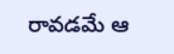రావడమే ఆ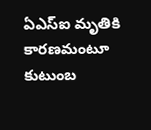ఏఎస్ఐ మృతికి కారణమంటూ కుటుంబ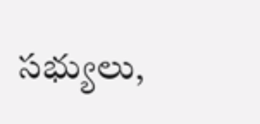సభ్యులు,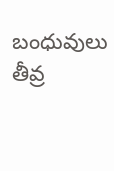బంధువులు తీవ్ర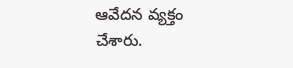ఆవేదన వ్యక్తం చేశారు.